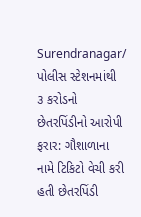Surendranagar/ પોલીસ સ્ટેશનમાંથી ૩ કરોડનો છેતરપિંડીનો આરોપી ફરાર: ગૌશાળાના નામે ટિકિટો વેચી કરી હતી છેતરપિંડી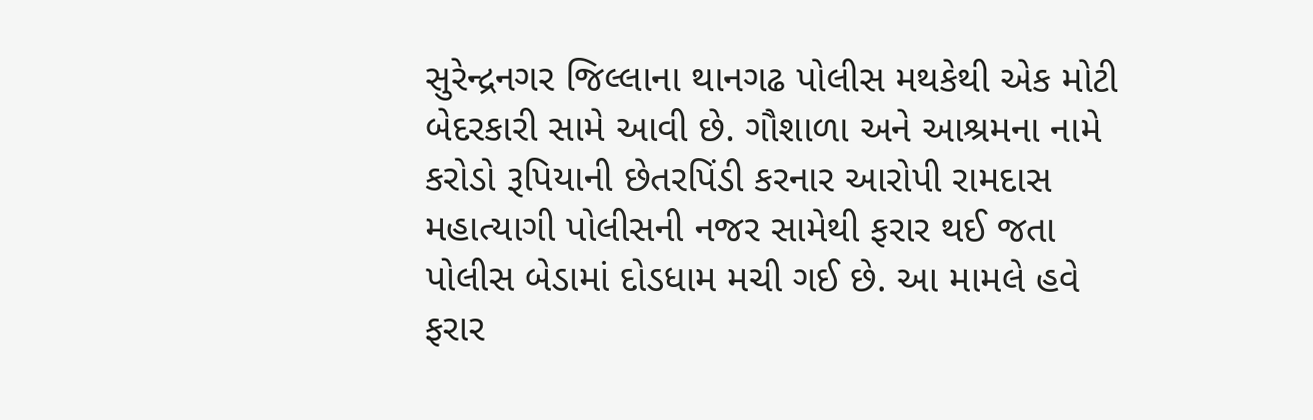સુરેન્દ્રનગર જિલ્લાના થાનગઢ પોલીસ મથકેથી એક મોટી બેદરકારી સામે આવી છે. ગૌશાળા અને આશ્રમના નામે કરોડો રૂપિયાની છેતરપિંડી કરનાર આરોપી રામદાસ મહાત્યાગી પોલીસની નજર સામેથી ફરાર થઈ જતા પોલીસ બેડામાં દોડધામ મચી ગઈ છે. આ મામલે હવે ફરાર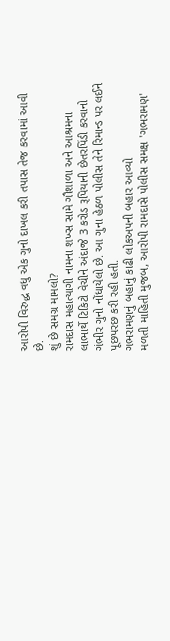આરોપી વિરુદ્ધ વધુ એક ગુનો દાખલ કરી તપાસ તેજ કરવામાં આવી છે.
શું છે સમગ્ર મામલો?
રામદાસ મહાત્યાગી નામના શખ્સ સામે ગૌશાળા અને આશ્રમના લાભાર્થે ટિકિટો વેચીને અંદાજે 3 કરોડ રૂપિયાની છેતરપિંડી કરવાનો ગંભીર ગુનો નોંધાયેલો છે. આ ગુના હેઠળ પોલીસ તેને રિમાન્ડ પર લઈને પૂછપરછ કરી રહી હતી.
ગભરામણનું બહાનું કાઢી લોકઅપની બહાર આવ્યો
મળતી માહિતી મુજબ, આરોપી રામદાસે પોલીસ સમક્ષ 'ગભરામણ'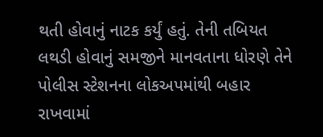થતી હોવાનું નાટક કર્યું હતું. તેની તબિયત લથડી હોવાનું સમજીને માનવતાના ધોરણે તેને પોલીસ સ્ટેશનના લોકઅપમાંથી બહાર રાખવામાં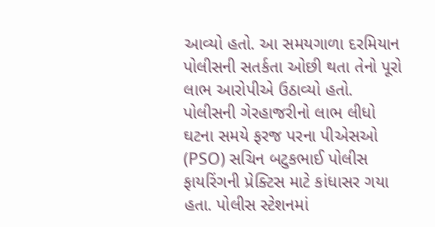આવ્યો હતો. આ સમયગાળા દરમિયાન પોલીસની સતર્કતા ઓછી થતા તેનો પૂરો લાભ આરોપીએ ઉઠાવ્યો હતો.
પોલીસની ગેરહાજરીનો લાભ લીધો
ઘટના સમયે ફરજ પરના પીએસઓ (PSO) સચિન બટુકભાઈ પોલીસ ફાયરિંગની પ્રેક્ટિસ માટે કાંધાસર ગયા હતા. પોલીસ સ્ટેશનમાં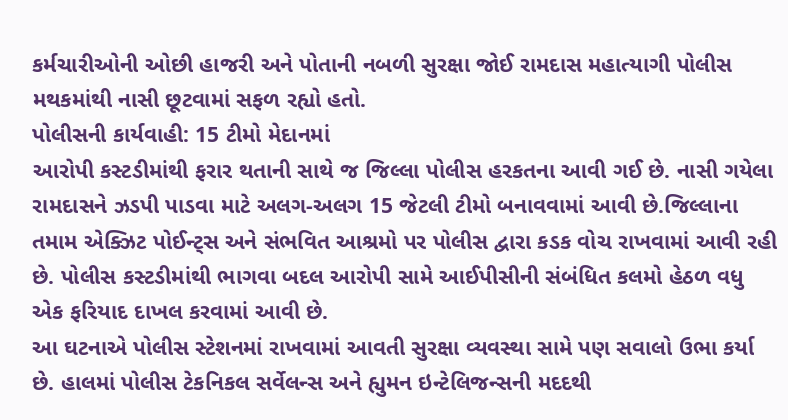કર્મચારીઓની ઓછી હાજરી અને પોતાની નબળી સુરક્ષા જોઈ રામદાસ મહાત્યાગી પોલીસ મથકમાંથી નાસી છૂટવામાં સફળ રહ્યો હતો.
પોલીસની કાર્યવાહી: 15 ટીમો મેદાનમાં
આરોપી કસ્ટડીમાંથી ફરાર થતાની સાથે જ જિલ્લા પોલીસ હરકતના આવી ગઈ છે. નાસી ગયેલા રામદાસને ઝડપી પાડવા માટે અલગ-અલગ 15 જેટલી ટીમો બનાવવામાં આવી છે.જિલ્લાના તમામ એક્ઝિટ પોઈન્ટ્સ અને સંભવિત આશ્રમો પર પોલીસ દ્વારા કડક વોચ રાખવામાં આવી રહી છે. પોલીસ કસ્ટડીમાંથી ભાગવા બદલ આરોપી સામે આઈપીસીની સંબંધિત કલમો હેઠળ વધુ એક ફરિયાદ દાખલ કરવામાં આવી છે.
આ ઘટનાએ પોલીસ સ્ટેશનમાં રાખવામાં આવતી સુરક્ષા વ્યવસ્થા સામે પણ સવાલો ઉભા કર્યા છે. હાલમાં પોલીસ ટેકનિકલ સર્વેલન્સ અને હ્યુમન ઇન્ટેલિજન્સની મદદથી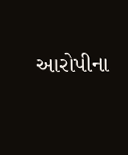આરોપીના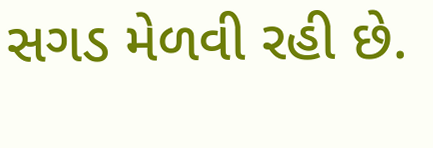સગડ મેળવી રહી છે.